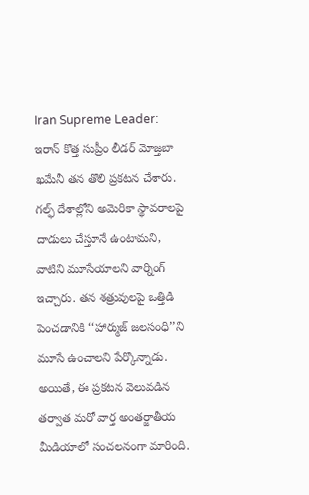Iran Supreme Leader: ఇరాన్ కొత్త సుప్రీం లీడర్ మోజ్తబా ఖమేనీ తన తొలి ప్రకటన చేశారు. గల్ఫ్ దేశాల్లోని అమెరికా స్థావరాలపై దాడులు చేస్తూనే ఉంటామని, వాటిని మూసేయాలని వార్నింగ్ ఇచ్చారు. తన శత్రువులపై ఒత్తిడి పెంచడానికి ‘‘హార్ముజ్ జలసంధి’’ని మూసే ఉంచాలని పేర్కొన్నాడు. అయితే, ఈ ప్రకటన వెలువడిన తర్వాత మరో వార్త అంతర్జాతీయ మీడియాలో సంచలనంగా మారింది.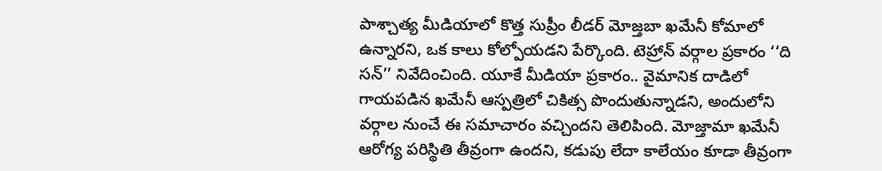పాశ్చాత్య మీడియాలో కొత్త సుప్రీం లీడర్ మోజ్తబా ఖమేనీ కోమాలో ఉన్నారని, ఒక కాలు కోల్పోయడని పేర్కొంది. టెహ్రాన్ వర్గాల ప్రకారం ‘‘ది సన్’’ నివేదించింది. యూకే మీడియా ప్రకారం.. వైమానిక దాడిలో గాయపడిన ఖమేనీ ఆస్పత్రిలో చికిత్స పొందుతున్నాడని, అందులోని వర్గాల నుంచే ఈ సమాచారం వచ్చిందని తెలిపింది. మోజ్తామా ఖమేనీ ఆరోగ్య పరిస్థితి తీవ్రంగా ఉందని, కడుపు లేదా కాలేయం కూడా తీవ్రంగా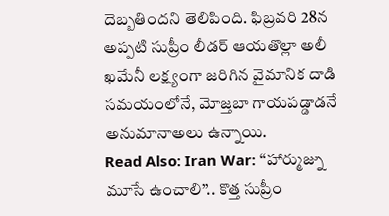దెబ్బతిందని తెలిపింది. ఫిబ్రవరి 28న అప్పటి సుప్రీం లీడర్ ఆయతొల్లా అలీ ఖమేనీ లక్ష్యంగా జరిగిన వైమానిక దాడి సమయంలోనే, మోజ్తబా గాయపడ్డాడనే అనుమానాఅలు ఉన్నాయి.
Read Also: Iran War: ‘‘హార్ముజ్ను మూసే ఉంచాలి’’.. కొత్త సుప్రీం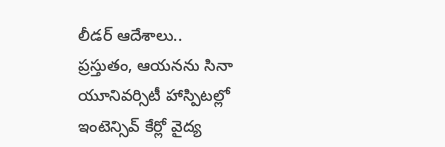లీడర్ ఆదేశాలు..
ప్రస్తుతం, ఆయనను సినా యూనివర్సిటీ హాస్పిటల్లో ఇంటెన్సివ్ కేర్లో వైద్య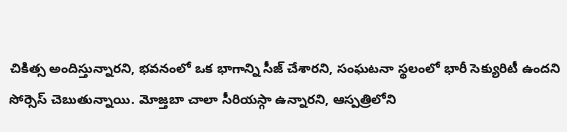చికిత్స అందిస్తున్నారని, భవనంలో ఒక భాగాన్ని సీజ్ చేశారని, సంఘటనా స్థలంలో భారీ సెక్యురిటీ ఉందని సోర్సెస్ చెబుతున్నాయి. మోజ్తబా చాలా సీరియస్గా ఉన్నారని, ఆస్పత్రిలోని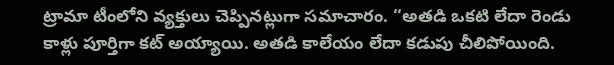ట్రామా టీంలోని వ్యక్తులు చెప్పినట్లుగా సమాచారం. ‘‘అతడి ఒకటి లేదా రెండు కాళ్లు పూర్తిగా కట్ అయ్యాయి. అతడి కాలేయం లేదా కడుపు చీలిపోయింది.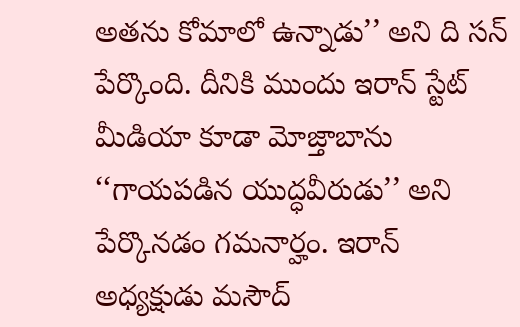అతను కోమాలో ఉన్నాడు’’ అని ది సన్ పేర్కొంది. దీనికి ముందు ఇరాన్ స్టేట్ మీడియా కూడా మోజ్తాబాను ‘‘గాయపడిన యుద్ధవీరుడు’’ అని పేర్కొనడం గమనార్హం. ఇరాన్ అధ్యక్షుడు మసౌద్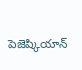పెజెష్కియాన్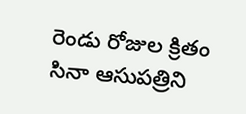రెండు రోజుల క్రితం సినా ఆసుపత్రిని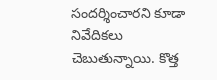సందర్శించారని కూడా నివేదికలు చెబుతున్నాయి. కొత్త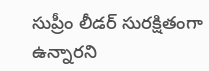సుప్రీం లీడర్ సురక్షితంగా ఉన్నారని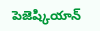పెజెష్కియాన్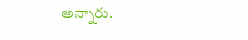అన్నారు.